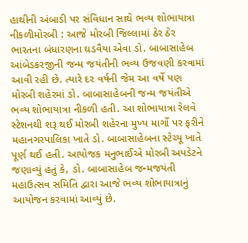હાથીની અંબાડી પર સંવિધાન સાથે ભવ્ય શોભાયાત્રા નીકળીમોરબી : આજે મોરબી જિલ્લામાં ઠેર ઠેર ભારતના બંધારણના ઘડવૈયા એવા ડો. બાબાસાહેબ આંબેડકરજીની જન્મ જયંતીની ભવ્ય ઉજવણી કરવામાં આવી રહી છે. ત્યારે દર વર્ષની જેમ આ વર્ષે પણ મોરબી શહેરમાં ડો. બાબાસાહેબની જન્મ જયંતીએ ભવ્ય શોભાયાત્રા નીકળી હતી. આ શોભાયાત્રા રેલવે સ્ટેશનથી શરૂ થઈ મોરબી શહેરના મુખ્ય માર્ગો પર ફરીને મહાનગરપાલિકા ખાતે ડો. બાબાસાહેબના સ્ટેચ્યૂ ખાતે પૂર્ણ થઈ હતી. આયોજક મનુભાઈએ મોરબી અપડેટને જણાવ્યું હતું કે, ડો. બાબાસાહેબ જન્મજયંતી મહાઉત્સવ સમિતિ દ્વારા આજે ભવ્ય શોભાયાત્રાનું આયોજન કરવામાં આવ્યું છે.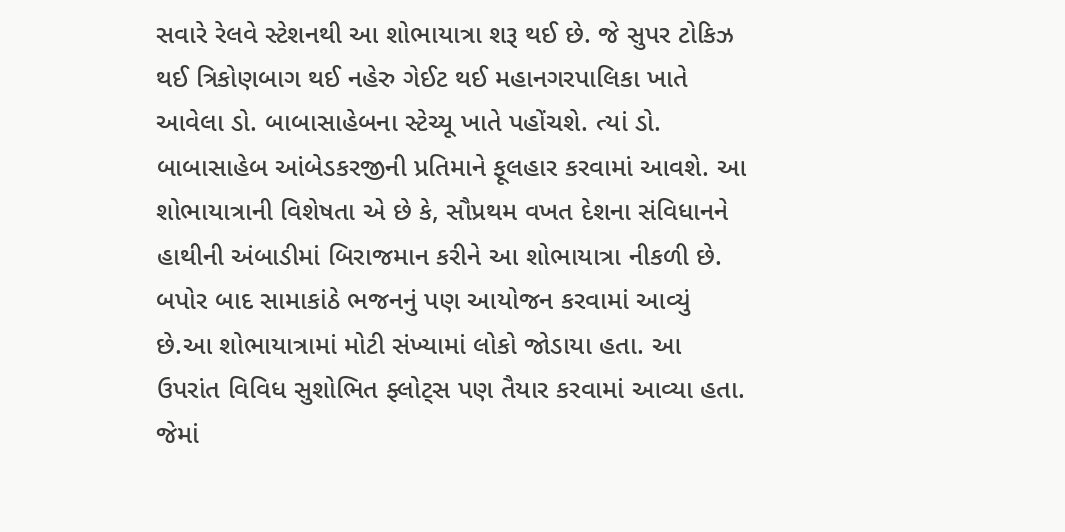સવારે રેલવે સ્ટેશનથી આ શોભાયાત્રા શરૂ થઈ છે. જે સુપર ટોકિઝ થઈ ત્રિકોણબાગ થઈ નહેરુ ગેઈટ થઈ મહાનગરપાલિકા ખાતે આવેલા ડો. બાબાસાહેબના સ્ટેચ્યૂ ખાતે પહોંચશે. ત્યાં ડો. બાબાસાહેબ આંબેડકરજીની પ્રતિમાને ફૂલહાર કરવામાં આવશે. આ શોભાયાત્રાની વિશેષતા એ છે કે, સૌપ્રથમ વખત દેશના સંવિધાનને હાથીની અંબાડીમાં બિરાજમાન કરીને આ શોભાયાત્રા નીકળી છે. બપોર બાદ સામાકાંઠે ભજનનું પણ આયોજન કરવામાં આવ્યું છે.આ શોભાયાત્રામાં મોટી સંખ્યામાં લોકો જોડાયા હતા. આ ઉપરાંત વિવિધ સુશોભિત ફ્લોટ્સ પણ તૈયાર કરવામાં આવ્યા હતા. જેમાં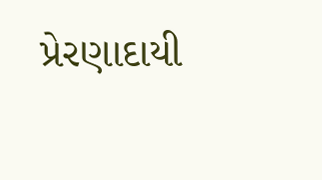પ્રેરણાદાયી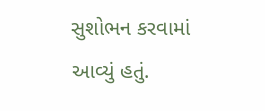સુશોભન કરવામાં આવ્યું હતું.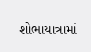શોભાયાત્રામાં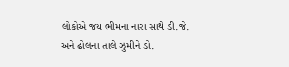લોકોએ જય ભીમના નારા સાથે ડી.જે. અને ઢોલના તાલે ઝુમીને ડો.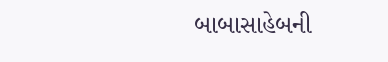બાબાસાહેબની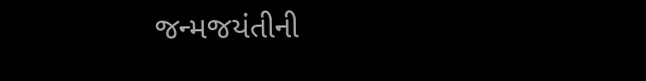જન્મજયંતીની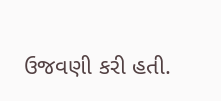ઉજવણી કરી હતી.